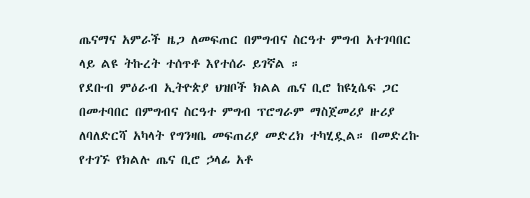ጤናማና አምራች ዜጋ ለመፍጠር በምግብና ስርዓተ ምግብ አተገባበር ላይ ልዩ ትኩረት ተሰጥቶ እየተሰራ ይገኛል ።
የደቡብ ምዕራብ ኢትዮጵያ ህዝቦች ክልል ጤና ቢሮ ከዩኒሴፍ ጋር በመተባበር በምግብና ስርዓተ ምግብ ፕሮግራም ማስጀመሪያ ዙሪያ ለባለድርሻ አካላት የግንዛቤ መፍጠሪያ መድረክ ተካሂዷል። በመድረኩ የተገኙ የክልሉ ጤና ቢሮ ኃላፊ አቶ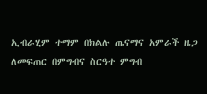ኢብራሂም ተማም በክልሉ ጤናማና አምራች ዜጋ ለመፍጠር በምግብና ስርዓተ ምግብ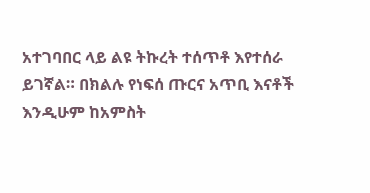አተገባበር ላይ ልዩ ትኩረት ተሰጥቶ እየተሰራ ይገኛል። በክልሉ የነፍሰ ጡርና አጥቢ እናቶች እንዲሁም ከአምስት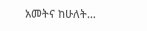አመትና ከሁለት…